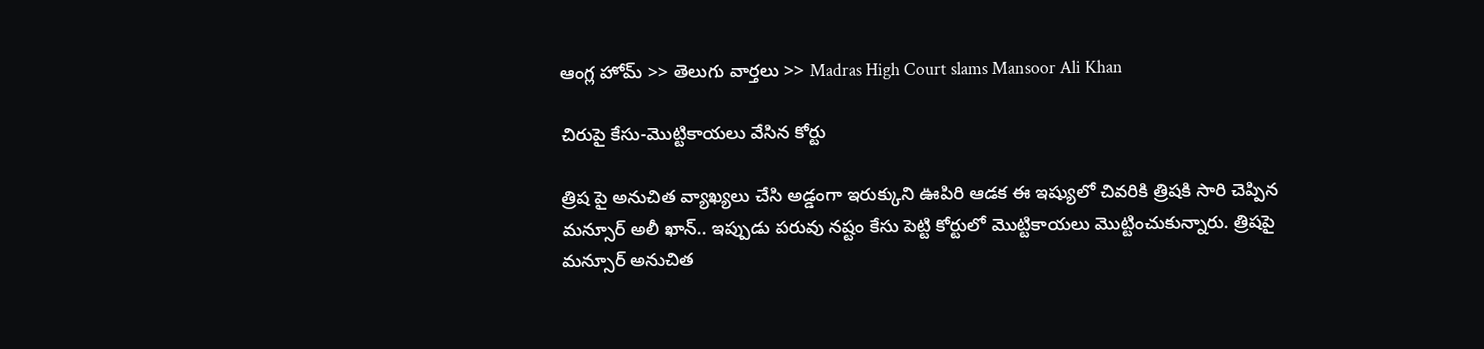ఆంగ్ల హోమ్ >> తెలుగు వార్తలు >> Madras High Court slams Mansoor Ali Khan

చిరుపై కేసు-మొట్టికాయలు వేసిన కోర్టు

త్రిష పై అనుచిత వ్యాఖ్యలు చేసి అడ్డంగా ఇరుక్కుని ఊపిరి ఆడక ఈ ఇష్యులో చివరికి త్రిషకి సారి చెప్పిన మన్సూర్ అలీ ఖాన్.. ఇప్పుడు పరువు నష్టం కేసు పెట్టి కోర్టులో మొట్టికాయలు మొట్టించుకున్నారు. త్రిషపై మన్సూర్ అనుచిత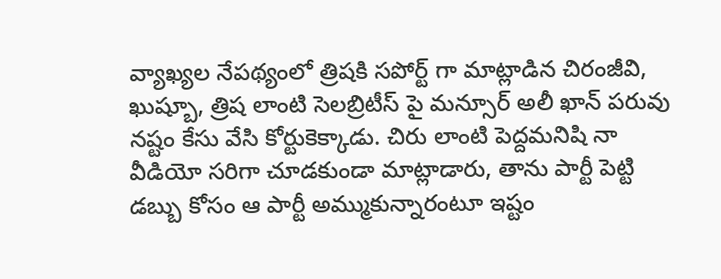వ్యాఖ్యల నేపథ్యంలో త్రిషకి సపోర్ట్ గా మాట్లాడిన చిరంజీవి, ఖుష్బూ, త్రిష లాంటి సెలబ్రిటీస్ పై మన్సూర్ అలీ ఖాన్ పరువు నష్టం కేసు వేసి కోర్టుకెక్కాడు. చిరు లాంటి పెద్దమనిషి నా వీడియో సరిగా చూడకుండా మాట్లాడారు, తాను పార్టీ పెట్టి డబ్బు కోసం ఆ పార్టీ అమ్ముకున్నారంటూ ఇష్టం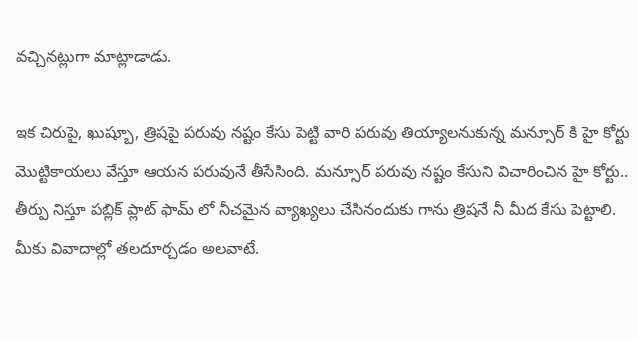వచ్చినట్లుగా మాట్లాడాడు.

ఇక చిరుపై, ఖుష్బూ, త్రిషపై పరువు నష్టం కేసు పెట్టి వారి పరువు తియ్యాలనుకున్న మన్సూర్ కి హై కోర్టు మొట్టికాయలు వేస్తూ ఆయన పరువునే తీసేసింది. మన్సూర్ పరువు నష్టం కేసుని విచారించిన హై కోర్టు.. తీర్పు నిస్తూ పబ్లిక్ ప్లాట్ ఫామ్ లో నీచమైన వ్యాఖ్యలు చేసినందుకు గాను త్రిషనే నీ మీద కేసు పెట్టాలి. మీకు వివాదాల్లో తలదూర్చడం అలవాటే.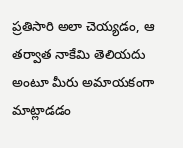ప్రతిసారి అలా చెయ్యడం, ఆ తర్వాత నాకేమి తెలియదు అంటూ మీరు అమాయకంగా మాట్లాడడం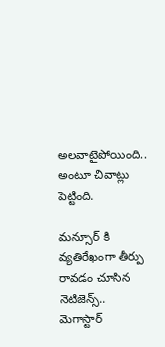అలవాటైపోయింది.. అంటూ చివాట్లు పెట్టింది.

మన్సూర్ కి వ్యతిరేఖంగా తీర్పు రావడం చూసిన నెటిజెన్స్.. మెగాస్టార్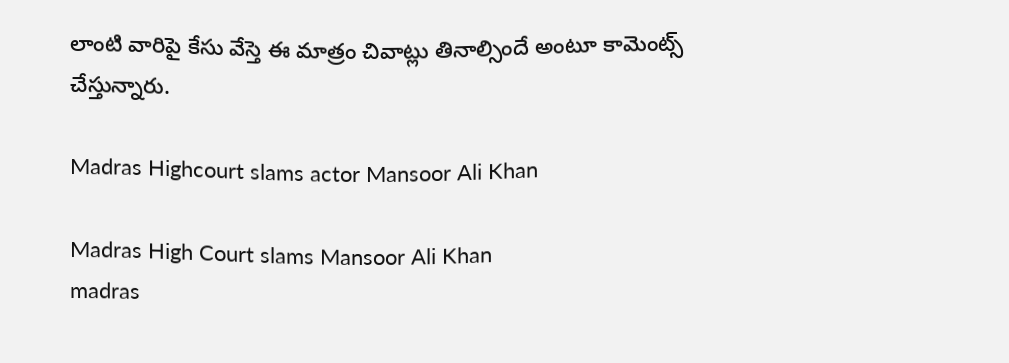లాంటి వారిపై కేసు వేస్తె ఈ మాత్రం చివాట్లు తినాల్సిందే అంటూ కామెంట్స్ చేస్తున్నారు.

Madras Highcourt slams actor Mansoor Ali Khan

Madras High Court slams Mansoor Ali Khan
madras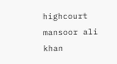highcourt
mansoor ali khan